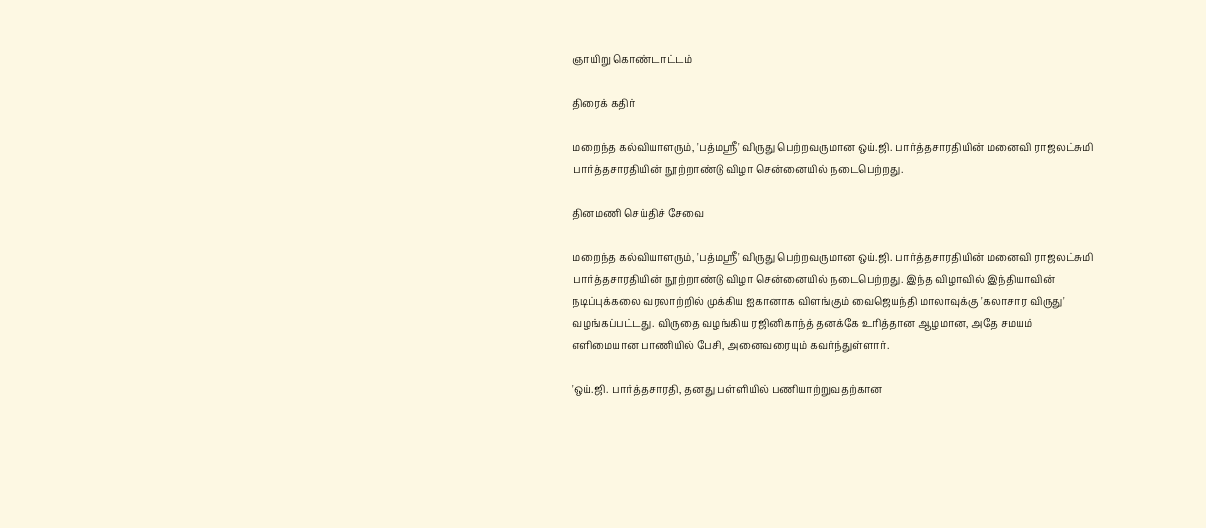ஞாயிறு கொண்டாட்டம்

திரைக் கதிர்

மறைந்த கல்வியாளரும், 'பத்மஸ்ரீ' விருது பெற்றவருமான ஒய்.ஜி. பார்த்தசாரதியின் மனைவி ராஜலட்சுமி பார்த்தசாரதியின் நூற்றாண்டு விழா சென்னையில் நடைபெற்றது.

தினமணி செய்திச் சேவை

மறைந்த கல்வியாளரும், 'பத்மஸ்ரீ' விருது பெற்றவருமான ஒய்.ஜி. பார்த்தசாரதியின் மனைவி ராஜலட்சுமி பார்த்தசாரதியின் நூற்றாண்டு விழா சென்னையில் நடைபெற்றது. இந்த விழாவில் இந்தியாவின் நடிப்புக்கலை வரலாற்றில் முக்கிய ஐகானாக விளங்கும் வைஜெயந்தி மாலாவுக்கு 'கலாசார விருது' வழங்கப்பட்டது. விருதை வழங்கிய ரஜினிகாந்த் தனக்கே உரித்தான ஆழமான, அதே சமயம் எளிமையான பாணியில் பேசி, அனைவரையும் கவர்ந்துள்ளார்.

'ஒய்.ஜி. பார்த்தசாரதி, தனது பள்ளியில் பணியாற்றுவதற்கான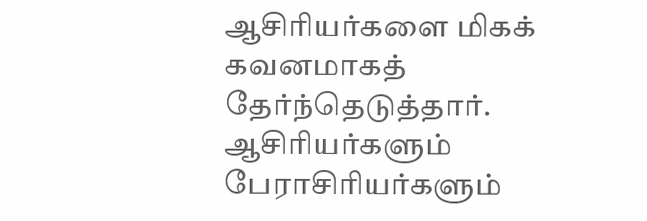ஆசிரியர்களை மிகக் கவனமாகத் தேர்ந்தெடுத்தார். ஆசிரியர்களும் பேராசிரியர்களும்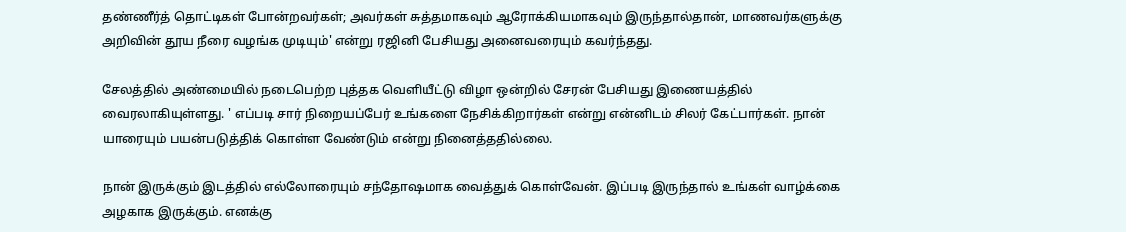தண்ணீர்த் தொட்டிகள் போன்றவர்கள்; அவர்கள் சுத்தமாகவும் ஆரோக்கியமாகவும் இருந்தால்தான், மாணவர்களுக்கு அறிவின் தூய நீரை வழங்க முடியும்' என்று ரஜினி பேசியது அனைவரையும் கவர்ந்தது.

சேலத்தில் அண்மையில் நடைபெற்ற புத்தக வெளியீட்டு விழா ஒன்றில் சேரன் பேசியது இணையத்தில் வைரலாகியுள்ளது. ' எப்படி சார் நிறையப்பேர் உங்களை நேசிக்கிறார்கள் என்று என்னிடம் சிலர் கேட்பார்கள். நான் யாரையும் பயன்படுத்திக் கொள்ள வேண்டும் என்று நினைத்ததில்லை.

நான் இருக்கும் இடத்தில் எல்லோரையும் சந்தோஷமாக வைத்துக் கொள்வேன். இப்படி இருந்தால் உங்கள் வாழ்க்கை அழகாக இருக்கும். எனக்கு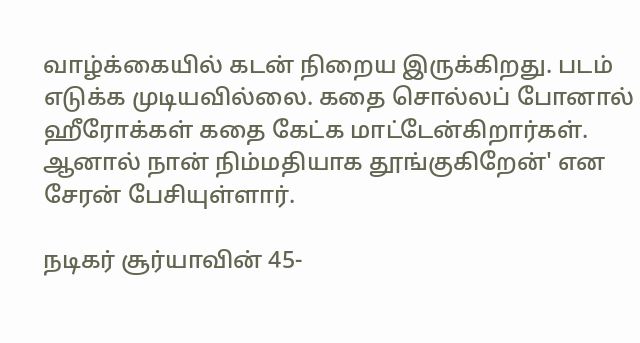வாழ்க்கையில் கடன் நிறைய இருக்கிறது. படம் எடுக்க முடியவில்லை. கதை சொல்லப் போனால் ஹீரோக்கள் கதை கேட்க மாட்டேன்கிறார்கள். ஆனால் நான் நிம்மதியாக தூங்குகிறேன்' என சேரன் பேசியுள்ளார்.

நடிகர் சூர்யாவின் 45-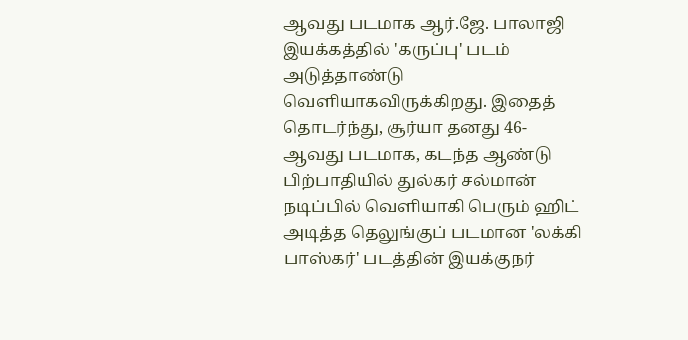ஆவது படமாக ஆர்.ஜே. பாலாஜி இயக்கத்தில் 'கருப்பு' படம் அடுத்தாண்டு வெளியாகவிருக்கிறது. இதைத் தொடர்ந்து, சூர்யா தனது 46-ஆவது படமாக, கடந்த ஆண்டு பிற்பாதியில் துல்கர் சல்மான் நடிப்பில் வெளியாகி பெரும் ஹிட் அடித்த தெலுங்குப் படமான 'லக்கி பாஸ்கர்' படத்தின் இயக்குநர்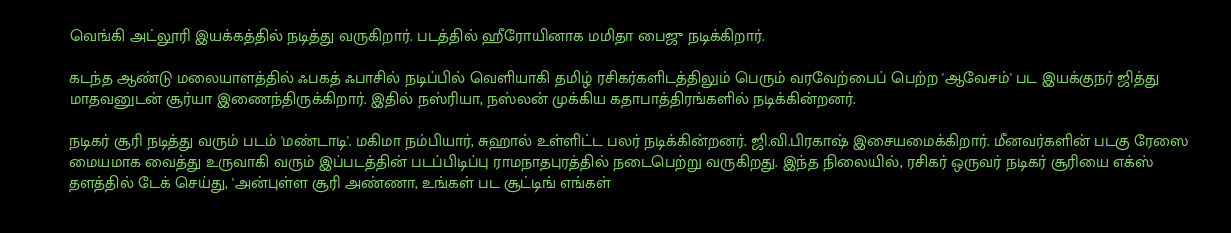வெங்கி அட்லூரி இயக்கத்தில் நடித்து வருகிறார். படத்தில் ஹீரோயினாக மமிதா பைஜு நடிக்கிறார்.

கடந்த ஆண்டு மலையாளத்தில் ஃபகத் ஃபாசில் நடிப்பில் வெளியாகி தமிழ் ரசிகர்களிடத்திலும் பெரும் வரவேற்பைப் பெற்ற 'ஆவேசம்' பட இயக்குநர் ஜித்து மாதவனுடன் சூர்யா இணைந்திருக்கிறார். இதில் நஸ்ரியா, நஸ்லன் முக்கிய கதாபாத்திரங்களில் நடிக்கின்றனர்.

நடிகர் சூரி நடித்து வரும் படம் 'மண்டாடி'. மகிமா நம்பியார், சுஹால் உள்ளிட்ட பலர் நடிக்கின்றனர். ஜி.வி.பிரகாஷ் இசையமைக்கிறார். மீனவர்களின் படகு ரேஸை மையமாக வைத்து உருவாகி வரும் இப்படத்தின் படப்பிடிப்பு ராமநாதபுரத்தில் நடைபெற்று வருகிறது. இந்த நிலையில், ரசிகர் ஒருவர் நடிகர் சூரியை எக்ஸ் தளத்தில் டேக் செய்து, 'அன்புள்ள சூரி அண்ணா, உங்கள் பட சூட்டிங் எங்கள்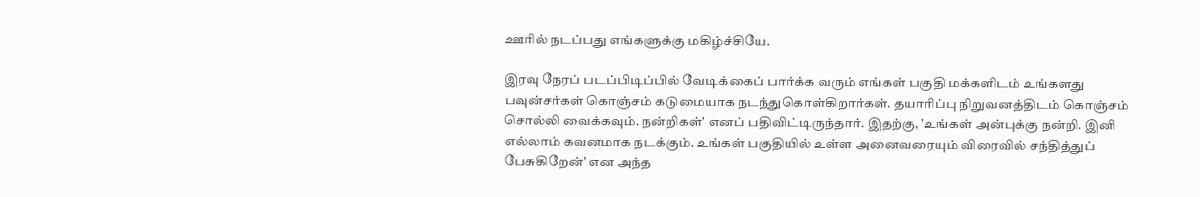ஊரில் நடப்பது எங்களுக்கு மகிழ்ச்சியே.

இரவு நேரப் படப்பிடிப்பில் வேடிக்கைப் பார்க்க வரும் எங்கள் பகுதி மக்களிடம் உங்களது பவுன்சர்கள் கொஞ்சம் கடுமையாக நடந்துகொள்கிறார்கள். தயாரிப்பு நிறுவனத்திடம் கொஞ்சம் சொல்லி வைக்கவும். நன்றிகள்' எனப் பதிவிட்டிருந்தார். இதற்கு, 'உங்கள் அன்புக்கு நன்றி. இனி எல்லாம் கவனமாக நடக்கும். உங்கள் பகுதியில் உள்ள அனைவரையும் விரைவில் சந்தித்துப் பேசுகிறேன்' என அந்த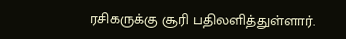ரசிகருக்கு சூரி பதிலளித்துள்ளார்.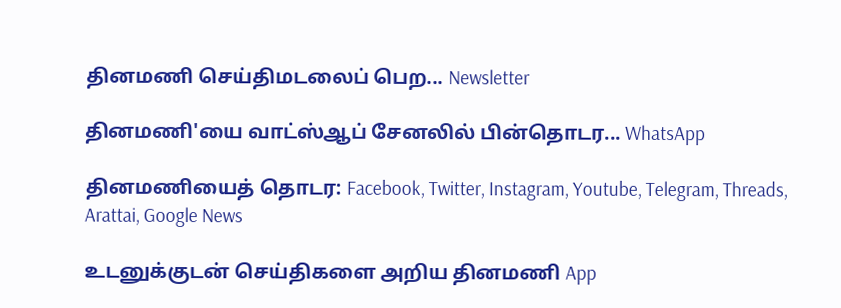தினமணி செய்திமடலைப் பெற... Newsletter

தினமணி'யை வாட்ஸ்ஆப் சேனலில் பின்தொடர... WhatsApp

தினமணியைத் தொடர: Facebook, Twitter, Instagram, Youtube, Telegram, Threads, Arattai, Google News

உடனுக்குடன் செய்திகளை அறிய தினமணி App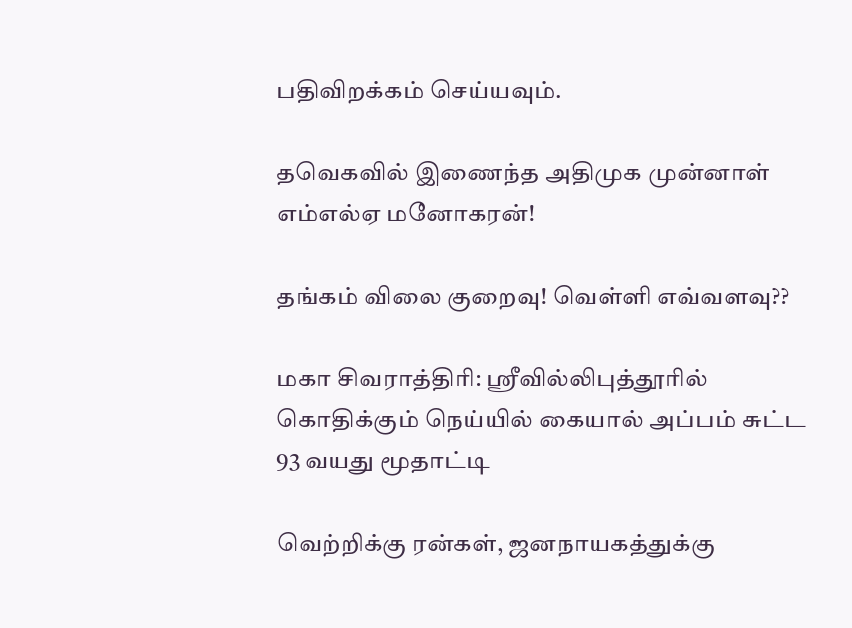பதிவிறக்கம் செய்யவும்.

தவெகவில் இணைந்த அதிமுக முன்னாள் எம்எல்ஏ மனோகரன்!

தங்கம் விலை குறைவு! வெள்ளி எவ்வளவு??

மகா சிவராத்திரி: ஸ்ரீவில்லிபுத்தூரில் கொதிக்கும் நெய்யில் கையால் அப்பம் சுட்ட 93 வயது மூதாட்டி

வெற்றிக்கு ரன்கள், ஜனநாயகத்துக்கு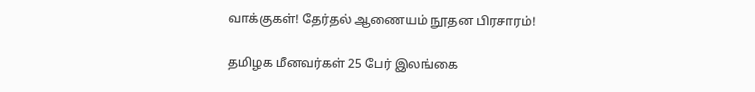வாக்குகள்! தேர்தல் ஆணையம் நூதன பிரசாரம்!

தமிழக மீனவர்கள் 25 பேர் இலங்கை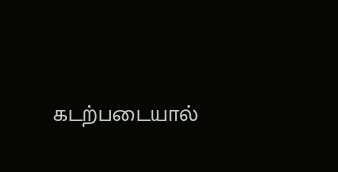கடற்படையால்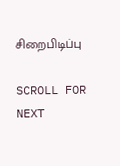சிறைபிடிப்பு

SCROLL FOR NEXT